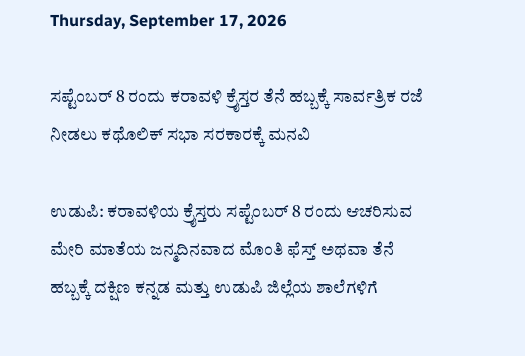Thursday, September 17, 2026

ಸಪ್ಟೆಂಬರ್ 8 ರಂದು ಕರಾವಳಿ ಕ್ರೈಸ್ತರ ತೆನೆ ಹಬ್ಬಕ್ಕೆ ಸಾರ್ವತ್ರಿಕ ರಜೆ ನೀಡಲು ಕಥೊಲಿಕ್ ಸಭಾ ಸರಕಾರಕ್ಕೆ ಮನವಿ

ಉಡುಪಿ: ಕರಾವಳಿಯ ಕ್ರೈಸ್ತರು ಸಪ್ಟೆಂಬರ್ 8 ರಂದು ಆಚರಿಸುವ ಮೇರಿ ಮಾತೆಯ ಜನ್ಮದಿನವಾದ ಮೊಂತಿ ಫೆಸ್ತ್ ಅಥವಾ ತೆನೆ ಹಬ್ಬಕ್ಕೆ ದಕ್ಷಿಣ ಕನ್ನಡ ಮತ್ತು ಉಡುಪಿ ಜಿಲ್ಲೆಯ ಶಾಲೆಗಳಿಗೆ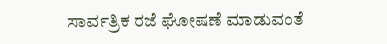ಸಾರ್ವತ್ರಿಕ ರಜೆ ಘೋಷಣೆ ಮಾಡುವಂತೆ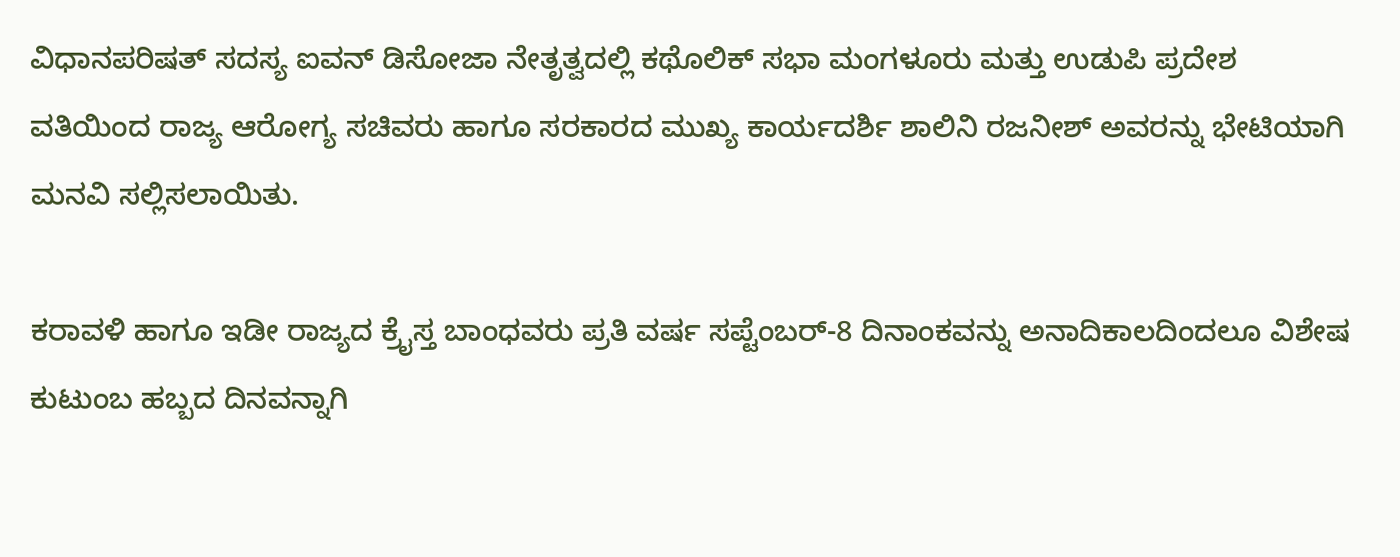ವಿಧಾನಪರಿಷತ್ ಸದಸ್ಯ ಐವನ್ ಡಿಸೋಜಾ ನೇತೃತ್ವದಲ್ಲಿ ಕಥೊಲಿಕ್ ಸಭಾ ಮಂಗಳೂರು ಮತ್ತು ಉಡುಪಿ ಪ್ರದೇಶ ವತಿಯಿಂದ ರಾಜ್ಯ ಆರೋಗ್ಯ ಸಚಿವರು ಹಾಗೂ ಸರಕಾರದ ಮುಖ್ಯ ಕಾರ್ಯದರ್ಶಿ ಶಾಲಿನಿ ರಜನೀಶ್ ಅವರನ್ನು ಭೇಟಿಯಾಗಿ ಮನವಿ ಸಲ್ಲಿಸಲಾಯಿತು.

ಕರಾವಳಿ ಹಾಗೂ ಇಡೀ ರಾಜ್ಯದ ಕ್ರೈಸ್ತ ಬಾಂಧವರು ಪ್ರತಿ ವರ್ಷ ಸಪ್ಟೆಂಬರ್-8 ದಿನಾಂಕವನ್ನು ಅನಾದಿಕಾಲದಿಂದಲೂ ವಿಶೇಷ ಕುಟುಂಬ ಹಬ್ಬದ ದಿನವನ್ನಾಗಿ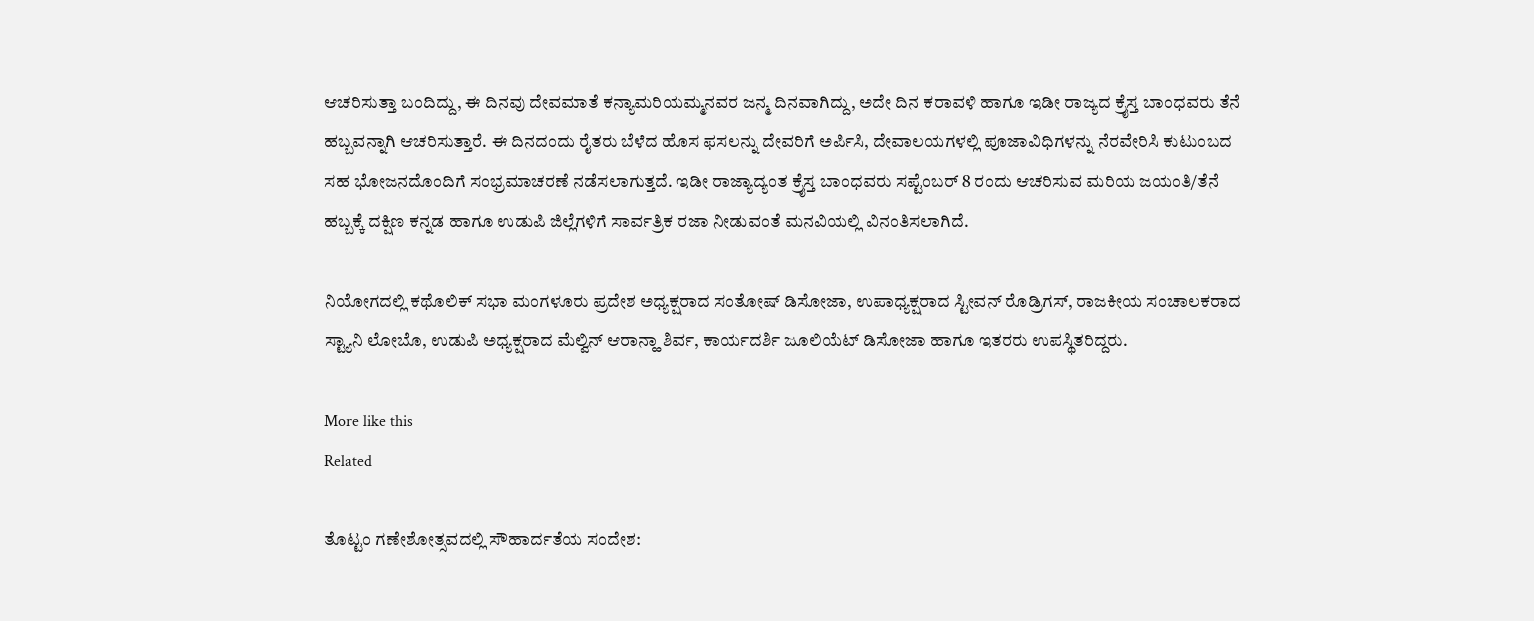ಆಚರಿಸುತ್ತಾ ಬಂದಿದ್ದು, ಈ ದಿನವು ದೇವಮಾತೆ ಕನ್ಯಾಮರಿಯಮ್ಮನವರ ಜನ್ಮ ದಿನವಾಗಿದ್ದು, ಅದೇ ದಿನ ಕರಾವಳಿ ಹಾಗೂ ಇಡೀ ರಾಜ್ಯದ ಕ್ರೈಸ್ತ ಬಾಂಧವರು ತೆನೆ ಹಬ್ಬವನ್ನಾಗಿ ಆಚರಿಸುತ್ತಾರೆ. ಈ ದಿನದಂದು ರೈತರು ಬೆಳೆದ ಹೊಸ ಫಸಲನ್ನು ದೇವರಿಗೆ ಅರ್ಪಿಸಿ, ದೇವಾಲಯಗಳಲ್ಲಿ ಪೂಜಾವಿಧಿಗಳನ್ನು ನೆರವೇರಿಸಿ ಕುಟುಂಬದ ಸಹ ಭೋಜನದೊಂದಿಗೆ ಸಂಭ್ರಮಾಚರಣೆ ನಡೆಸಲಾಗುತ್ತದೆ. ಇಡೀ ರಾಜ್ಯಾದ್ಯಂತ ಕ್ರೈಸ್ತ ಬಾಂಧವರು ಸಪ್ಟೆಂಬರ್ 8 ರಂದು ಆಚರಿಸುವ ಮರಿಯ ಜಯಂತಿ/ತೆನೆ ಹಬ್ಬಕ್ಕೆ ದಕ್ಷಿಣ ಕನ್ನಡ ಹಾಗೂ ಉಡುಪಿ ಜಿಲ್ಲೆಗಳಿಗೆ ಸಾರ್ವತ್ರಿಕ ರಜಾ ನೀಡುವಂತೆ ಮನವಿಯಲ್ಲಿ ವಿನಂತಿಸಲಾಗಿದೆ.

ನಿಯೋಗದಲ್ಲಿ ಕಥೊಲಿಕ್ ಸಭಾ ಮಂಗಳೂರು ಪ್ರದೇಶ ಅಧ್ಯಕ್ಷರಾದ ಸಂತೋಷ್ ಡಿಸೋಜಾ, ಉಪಾಧ್ಯಕ್ಷರಾದ ಸ್ಟೀವನ್ ರೊಡ್ರಿಗಸ್, ರಾಜಕೀಯ ಸಂಚಾಲಕರಾದ ಸ್ಟ್ಯಾನಿ ಲೋಬೊ, ಉಡುಪಿ ಅಧ್ಯಕ್ಷರಾದ ಮೆಲ್ವಿನ್ ಆರಾನ್ಹಾ ಶಿರ್ವ, ಕಾರ್ಯದರ್ಶಿ ಜೂಲಿಯೆಟ್ ಡಿಸೋಜಾ ಹಾಗೂ ಇತರರು ಉಪಸ್ಥಿತರಿದ್ದರು.

More like this
Related

ತೊಟ್ಟಂ ಗಣೇಶೋತ್ಸವದಲ್ಲಿ ಸೌಹಾರ್ದತೆಯ ಸಂದೇಶ: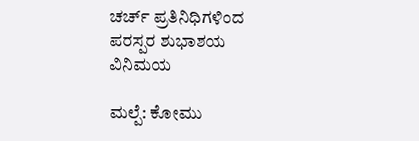ಚರ್ಚ್ ಪ್ರತಿನಿಧಿಗಳಿಂದ ಪರಸ್ಪರ ಶುಭಾಶಯ ವಿನಿಮಯ

ಮಲ್ಪೆ: ಕೋಮು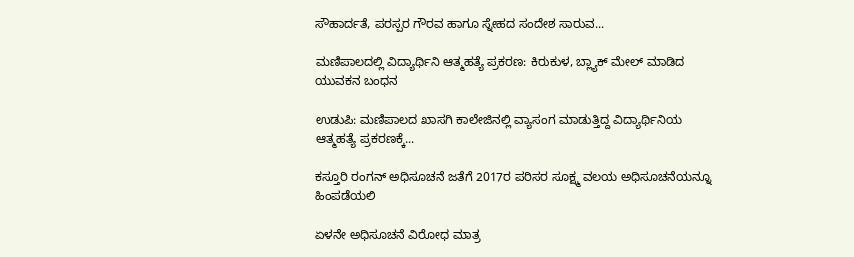ಸೌಹಾರ್ದತೆ, ಪರಸ್ಪರ ಗೌರವ ಹಾಗೂ ಸ್ನೇಹದ ಸಂದೇಶ ಸಾರುವ...

ಮಣಿಪಾಲದಲ್ಲಿ ವಿದ್ಯಾರ್ಥಿನಿ ಆತ್ಮಹತ್ಯೆ ಪ್ರಕರಣ: ಕಿರುಕುಳ, ಬ್ಲ್ಯಾಕ್ ಮೇಲ್ ಮಾಡಿದ ಯುವಕನ ಬಂಧನ

ಉಡುಪಿ: ಮಣಿಪಾಲದ ಖಾಸಗಿ ಕಾಲೇಜಿನಲ್ಲಿ ವ್ಯಾಸಂಗ ಮಾಡುತ್ತಿದ್ದ ವಿದ್ಯಾರ್ಥಿನಿಯ ಆತ್ಮಹತ್ಯೆ ಪ್ರಕರಣಕ್ಕೆ...

ಕಸ್ತೂರಿ ರಂಗನ್ ಅಧಿಸೂಚನೆ ಜತೆಗೆ 2017ರ ಪರಿಸರ ಸೂಕ್ಷ್ಮ ವಲಯ ಅಧಿಸೂಚನೆಯನ್ನೂ ಹಿಂಪಡೆಯಲಿ

ಏಳನೇ ಅಧಿಸೂಚನೆ ವಿರೋಧ ಮಾತ್ರ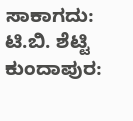ಸಾಕಾಗದು: ಟಿ.ಬಿ. ಶೆಟ್ಟಿ ಕುಂದಾಪುರ: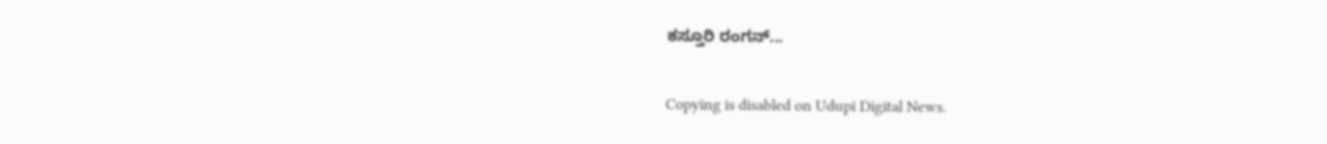ಕಸ್ತೂರಿ ರಂಗನ್...

Copying is disabled on Udupi Digital News.